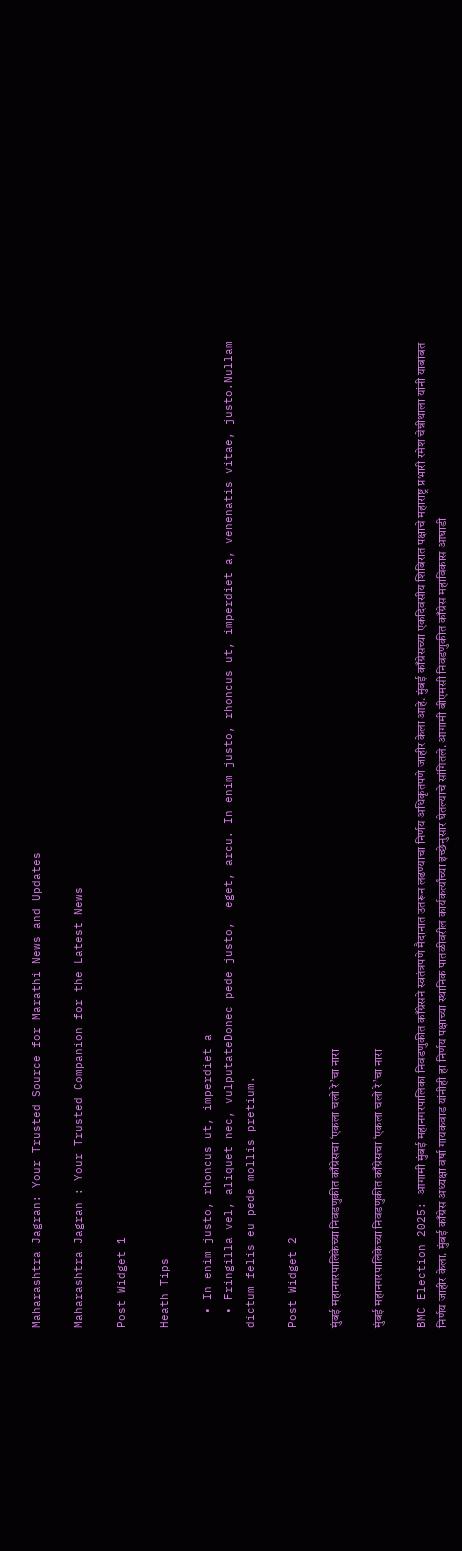Maharashtra Jagran: Your Trusted Source for Marathi News and Updates

Maharashtra Jagran : Your Trusted Companion for the Latest News

Post Widget 1

Heath Tips

  • In enim justo, rhoncus ut, imperdiet a
  • Fringilla vel, aliquet nec, vulputateDonec pede justo,  eget, arcu. In enim justo, rhoncus ut, imperdiet a, venenatis vitae, justo.Nullam dictum felis eu pede mollis pretium.

Post Widget 2

मुंबई महानगरपालिकेच्या निवडणुकीत काँग्रेसचा ‘एकला चलो रे’चा नारा

मुंबई महानगरपालिकेच्या निवडणुकीत काँग्रेसचा ‘एकला चलो रे’चा नारा

BMC Election 2025: आगामी मुंबई महानगरपालिका निवडणुकीत काँग्रेसने स्वतंत्रपणे मैदानात उतरून लढण्याचा निर्णय अधिकृतपणे जाहीर केला आहे. मुंबई काँग्रेसच्या एकदिवसीय शिबिरात पक्षाचे महाराष्ट्र प्रभारी रमेश चेन्नीथाला यांनी याबाबत निर्णय जाहीर केला. मुंबई काँग्रेस अध्यक्षा वर्षा गायकवाड यांनीही हा निर्णय पक्षाच्या स्थानिक पातळीवरील कार्यकर्त्यांच्या इच्छेनुसार घेतल्याचे सांगितले. आगामी बीएमसी निवडणुकीत काँग्रेस महाविकास आघाडी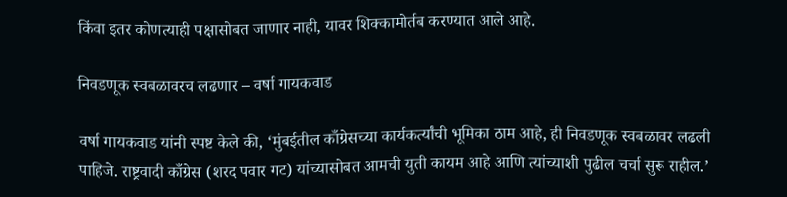किंवा इतर कोणत्याही पक्षासोबत जाणार नाही, यावर शिक्कामोर्तब करण्यात आले आहे.

निवडणूक स्वबळावरच लढणार – वर्षा गायकवाड

वर्षा गायकवाड यांनी स्पष्ट केले की, ‘मुंबईतील काँग्रेसच्या कार्यकर्त्यांची भूमिका ठाम आहे, ही निवडणूक स्वबळावर लढली पाहिजे. राष्ट्रवादी काँग्रेस (शरद पवार गट) यांच्यासोबत आमची युती कायम आहे आणि त्यांच्याशी पुढील चर्चा सुरू राहील.’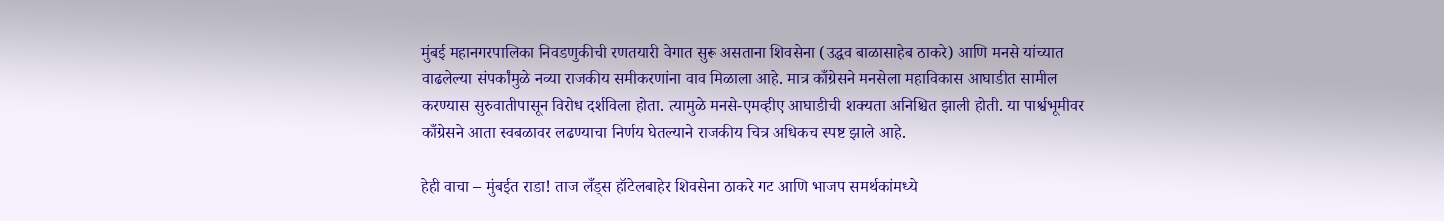मुंबई महानगरपालिका निवडणुकीची रणतयारी वेगात सुरू असताना शिवसेना (उद्धव बाळासाहेब ठाकरे) आणि मनसे यांच्यात वाढलेल्या संपर्कांमुळे नव्या राजकीय समीकरणांना वाव मिळाला आहे. मात्र काँग्रेसने मनसेला महाविकास आघाडीत सामील करण्यास सुरुवातीपासून विरोध दर्शविला होता. त्यामुळे मनसे-एमव्हीए आघाडीची शक्यता अनिश्चित झाली होती. या पार्श्वभूमीवर काँग्रेसने आता स्वबळावर लढण्याचा निर्णय घेतल्याने राजकीय चित्र अधिकच स्पष्ट झाले आहे.

हेही वाचा – मुंबईत राडा! ताज लँड्स हॉटेलबाहेर शिवसेना ठाकरे गट आणि भाजप समर्थकांमध्ये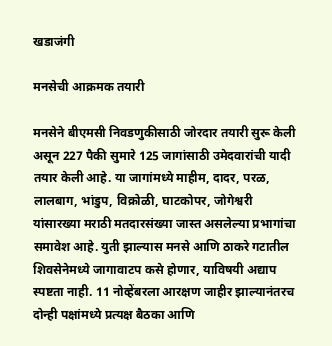खडाजंगी

मनसेची आक्रमक तयारी

मनसेने बीएमसी निवडणुकीसाठी जोरदार तयारी सुरू केली असून 227 पैकी सुमारे 125 जागांसाठी उमेदवारांची यादी तयार केली आहे. या जागांमध्ये माहीम, दादर, परळ, लालबाग, भांडुप, विक्रोळी, घाटकोपर, जोगेश्वरी यांसारख्या मराठी मतदारसंख्या जास्त असलेल्या प्रभागांचा समावेश आहे. युती झाल्यास मनसे आणि ठाकरे गटातील शिवसेनेमध्ये जागावाटप कसे होणार, याविषयी अद्याप स्पष्टता नाही. 11 नोव्हेंबरला आरक्षण जाहीर झाल्यानंतरच दोन्ही पक्षांमध्ये प्रत्यक्ष बैठका आणि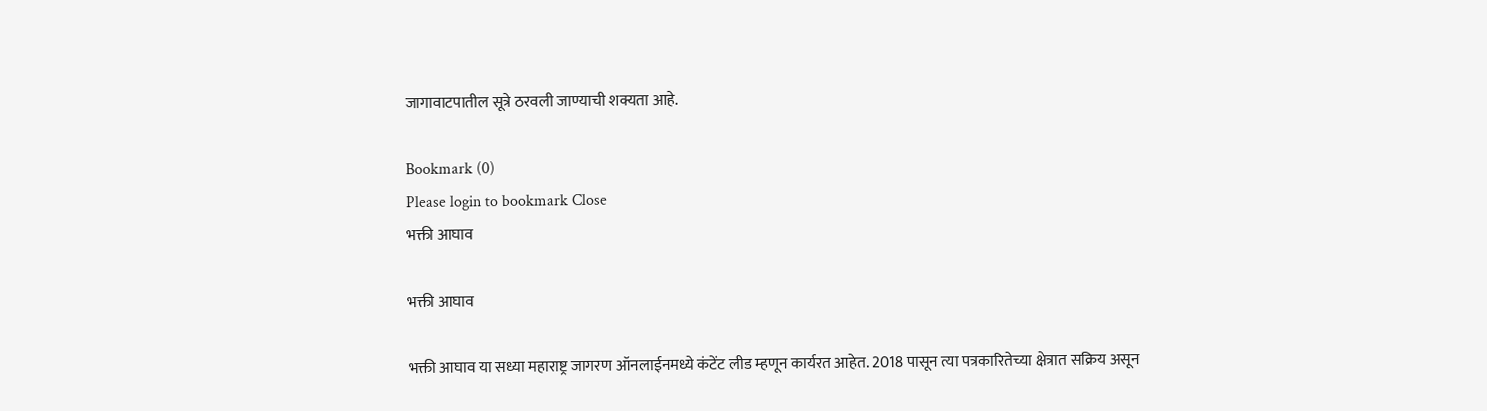जागावाटपातील सूत्रे ठरवली जाण्याची शक्यता आहे.

Bookmark (0)
Please login to bookmark Close
भक्ती आघाव

भक्ती आघाव

भक्ती आघाव या सध्या महाराष्ट्र जागरण ऑनलाईनमध्ये कंटेंट लीड म्हणून कार्यरत आहेत. 2018 पासून त्या पत्रकारितेच्या क्षेत्रात सक्रिय असून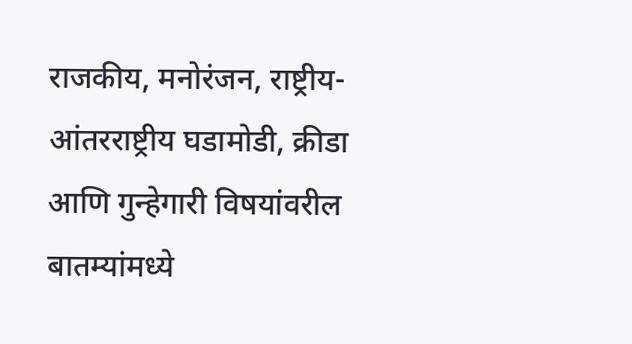राजकीय, मनोरंजन, राष्ट्रीय-आंतरराष्ट्रीय घडामोडी, क्रीडा आणि गुन्हेगारी विषयांवरील बातम्यांमध्ये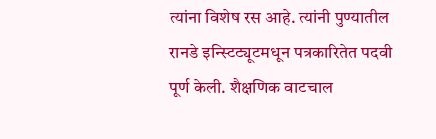त्यांना विशेष रस आहे. त्यांनी पुण्यातील रानडे इन्स्टिट्यूटमधून पत्रकारितेत पदवी पूर्ण केली. शैक्षणिक वाटचाल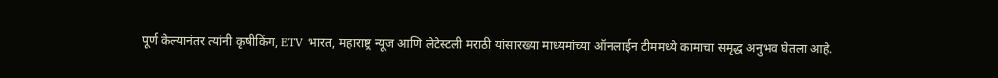पूर्ण केल्यानंतर त्यांनी कृषीकिंग, ETV भारत, महाराष्ट्र न्यूज आणि लेटेस्टली मराठी यांसारख्या माध्यमांच्या ऑनलाईन टीममध्ये कामाचा समृद्ध अनुभव घेतला आहे.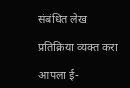संबंधित लेख

प्रतिक्रिया व्यक्त करा

आपला ई-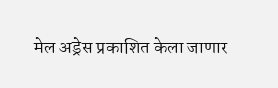मेल अड्रेस प्रकाशित केला जाणार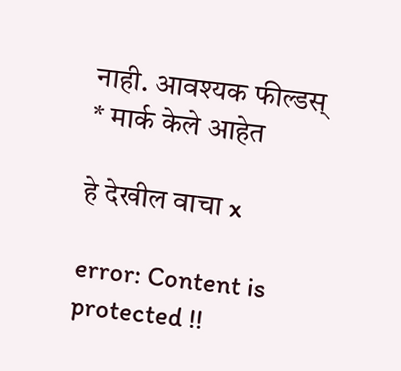नाही. आवश्यक फील्डस् * मार्क केले आहेत

हे देखील वाचा x

error: Content is protected !!